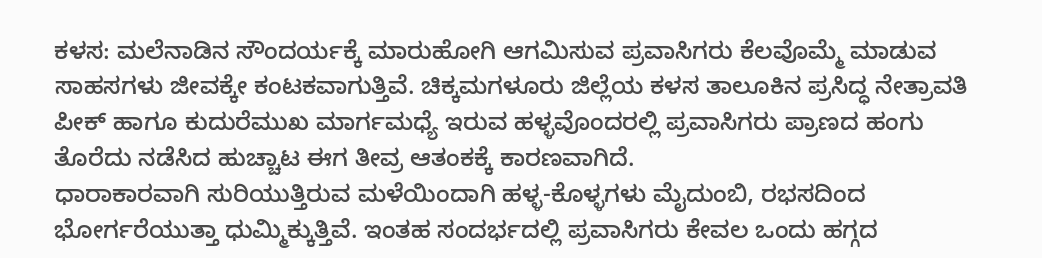ಕಳಸ: ಮಲೆನಾಡಿನ ಸೌಂದರ್ಯಕ್ಕೆ ಮಾರುಹೋಗಿ ಆಗಮಿಸುವ ಪ್ರವಾಸಿಗರು ಕೆಲವೊಮ್ಮೆ ಮಾಡುವ ಸಾಹಸಗಳು ಜೀವಕ್ಕೇ ಕಂಟಕವಾಗುತ್ತಿವೆ. ಚಿಕ್ಕಮಗಳೂರು ಜಿಲ್ಲೆಯ ಕಳಸ ತಾಲೂಕಿನ ಪ್ರಸಿದ್ಧ ನೇತ್ರಾವತಿ ಪೀಕ್ ಹಾಗೂ ಕುದುರೆಮುಖ ಮಾರ್ಗಮಧ್ಯೆ ಇರುವ ಹಳ್ಳವೊಂದರಲ್ಲಿ ಪ್ರವಾಸಿಗರು ಪ್ರಾಣದ ಹಂಗು ತೊರೆದು ನಡೆಸಿದ ಹುಚ್ಚಾಟ ಈಗ ತೀವ್ರ ಆತಂಕಕ್ಕೆ ಕಾರಣವಾಗಿದೆ.
ಧಾರಾಕಾರವಾಗಿ ಸುರಿಯುತ್ತಿರುವ ಮಳೆಯಿಂದಾಗಿ ಹಳ್ಳ-ಕೊಳ್ಳಗಳು ಮೈದುಂಬಿ, ರಭಸದಿಂದ ಭೋರ್ಗರೆಯುತ್ತಾ ಧುಮ್ಮಿಕ್ಕುತ್ತಿವೆ. ಇಂತಹ ಸಂದರ್ಭದಲ್ಲಿ ಪ್ರವಾಸಿಗರು ಕೇವಲ ಒಂದು ಹಗ್ಗದ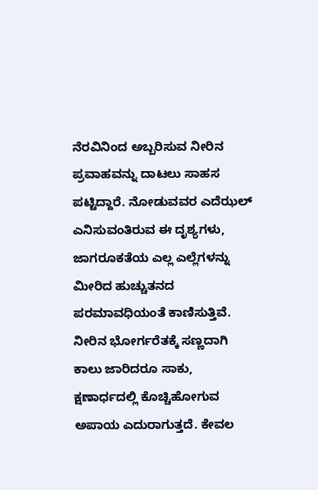ನೆರವಿನಿಂದ ಅಬ್ಬರಿಸುವ ನೀರಿನ ಪ್ರವಾಹವನ್ನು ದಾಟಲು ಸಾಹಸ ಪಟ್ಟಿದ್ದಾರೆ. ನೋಡುವವರ ಎದೆಝಲ್ ಎನಿಸುವಂತಿರುವ ಈ ದೃಶ್ಯಗಳು, ಜಾಗರೂಕತೆಯ ಎಲ್ಲ ಎಲ್ಲೆಗಳನ್ನು ಮೀರಿದ ಹುಚ್ಚುತನದ ಪರಮಾವಧಿಯಂತೆ ಕಾಣಿಸುತ್ತಿವೆ.
ನೀರಿನ ಭೋರ್ಗರೆತಕ್ಕೆ ಸಣ್ಣದಾಗಿ ಕಾಲು ಜಾರಿದರೂ ಸಾಕು, ಕ್ಷಣಾರ್ಧದಲ್ಲಿ ಕೊಚ್ಚಿಹೋಗುವ ಅಪಾಯ ಎದುರಾಗುತ್ತದೆ. ಕೇವಲ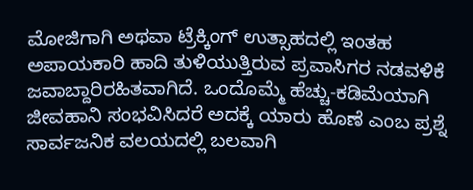ಮೋಜಿಗಾಗಿ ಅಥವಾ ಟ್ರೆಕ್ಕಿಂಗ್ ಉತ್ಸಾಹದಲ್ಲಿ ಇಂತಹ ಅಪಾಯಕಾರಿ ಹಾದಿ ತುಳಿಯುತ್ತಿರುವ ಪ್ರವಾಸಿಗರ ನಡವಳಿಕೆ ಜವಾಬ್ದಾರಿರಹಿತವಾಗಿದೆ. ಒಂದೊಮ್ಮೆ ಹೆಚ್ಚು-ಕಡಿಮೆಯಾಗಿ ಜೀವಹಾನಿ ಸಂಭವಿಸಿದರೆ ಅದಕ್ಕೆ ಯಾರು ಹೊಣೆ ಎಂಬ ಪ್ರಶ್ನೆ ಸಾರ್ವಜನಿಕ ವಲಯದಲ್ಲಿ ಬಲವಾಗಿ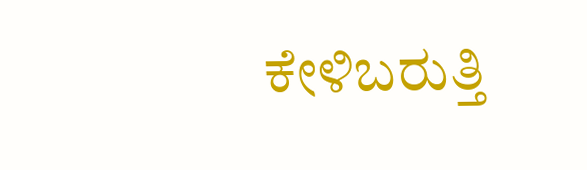ಕೇಳಿಬರುತ್ತಿ